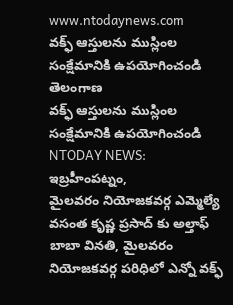www.ntodaynews.com
వక్ఫ్ ఆస్తులను ముస్లింల సంక్షేమానికి ఉపయోగించండి
తెలంగాణ
వక్ఫ్ ఆస్తులను ముస్లింల సంక్షేమానికి ఉపయోగించండి
NTODAY NEWS: ఇబ్రహీంపట్నం,
మైలవరం నియోజకవర్గ ఎమ్మెల్యే వసంత కృష్ణ ప్రసాద్ కు అల్తాఫ్ బాబా వినతి, మైలవరం నియోజకవర్గ పరిధిలో ఎన్నో వక్ఫ్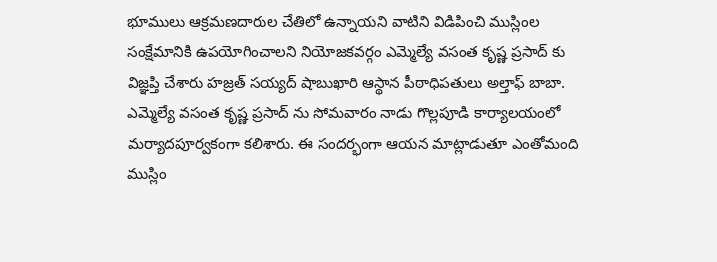భూములు ఆక్రమణదారుల చేతిలో ఉన్నాయని వాటిని విడిపించి ముస్లింల సంక్షేమానికి ఉపయోగించాలని నియోజకవర్గం ఎమ్మెల్యే వసంత కృష్ణ ప్రసాద్ కు విజ్ఞప్తి చేశారు హజ్రత్ సయ్యద్ షాబుఖారి ఆస్థాన పీఠాధిపతులు అల్తాఫ్ బాబా. ఎమ్మెల్యే వసంత కృష్ణ ప్రసాద్ ను సోమవారం నాడు గొల్లపూడి కార్యాలయంలో మర్యాదపూర్వకంగా కలిశారు. ఈ సందర్భంగా ఆయన మాట్లాడుతూ ఎంతోమంది ముస్లిం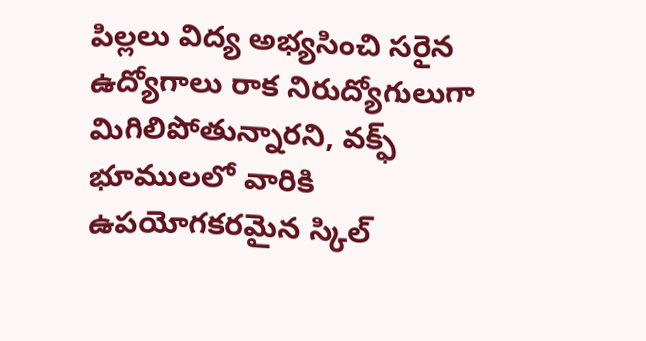పిల్లలు విద్య అభ్యసించి సరైన ఉద్యోగాలు రాక నిరుద్యోగులుగా మిగిలిపోతున్నారని, వక్ఫ్ భూములలో వారికి ఉపయోగకరమైన స్కిల్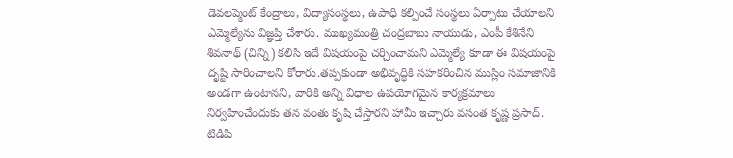డెవలప్మెంట్ కేంద్రాలు, విద్యాసంస్థలు, ఉపాధి కల్పించే సంస్థలు ఏర్పాటు చేయాలని ఎమ్మెల్యేను విజ్ఞప్తి చేశారు. ముఖ్యమంత్రి చంద్రబాబు నాయుడు, ఎంపీ కేశినేని శివనాథ్ (చిన్ని) కలిసి ఇదే విషయంపై చర్చించామని ఎమ్మెల్యే కూడా ఈ విషయంపై దృష్టి సారించాలని కోరారు.తప్పకుండా అభివృద్ధికి సహకరించిన ముస్లిం సమాజానికి అండగా ఉంటానని, వారికి అన్ని విధాల ఉపయోగమైన కార్యక్రమాలు నిర్వహించేందుకు తన వంతు కృషి చేస్తారని హామీ ఇచ్చారు వసంత కృష్ణ ప్రసాద్. టిడిపి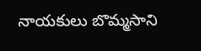నాయకులు బొమ్మసాని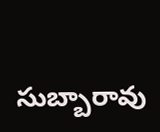సుబ్బారావు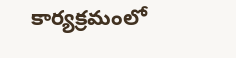కార్యక్రమంలో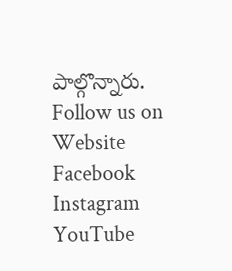పాల్గొన్నారు.
Follow us on
Website
Facebook
Instagram
YouTube